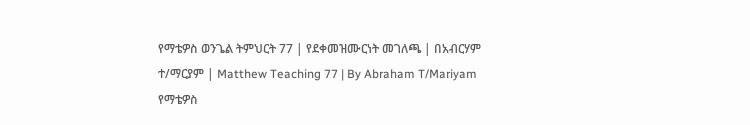የማቴዎስ ወንጌል ትምህርት 77 | የደቀመዝሙርነት መገለጫ | በአብርሃም ተ/ማርያም | Matthew Teaching 77 | By Abraham T/Mariyam
የማቴዎስ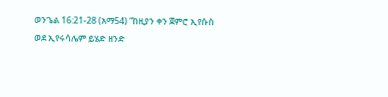ወንጌል 16:21-28 (አማ54) “ከዚያን ቀን ጀምሮ ኢየሱስ ወደ ኢየሩሳሌም ይሄድ ዘንድ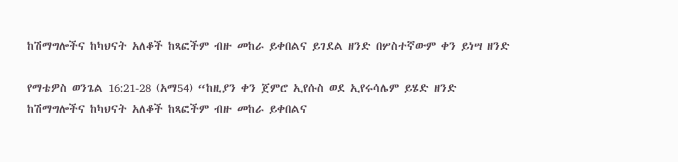ከሽማግሎችና ከካህናት አለቆች ከጻፎችም ብዙ መከራ ይቀበልና ይገደል ዘንድ በሦስተኛውም ቀን ይነሣ ዘንድ

የማቴዎስ ወንጌል 16:21-28 (አማ54) “ከዚያን ቀን ጀምሮ ኢየሱስ ወደ ኢየሩሳሌም ይሄድ ዘንድ ከሽማግሎችና ከካህናት አለቆች ከጻፎችም ብዙ መከራ ይቀበልና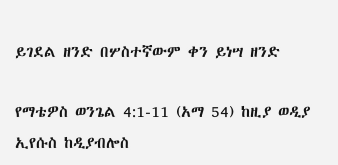ይገደል ዘንድ በሦስተኛውም ቀን ይነሣ ዘንድ

የማቴዎስ ወንጌል 4:1-11 (አማ 54) ከዚያ ወዲያ ኢየሱስ ከዲያብሎስ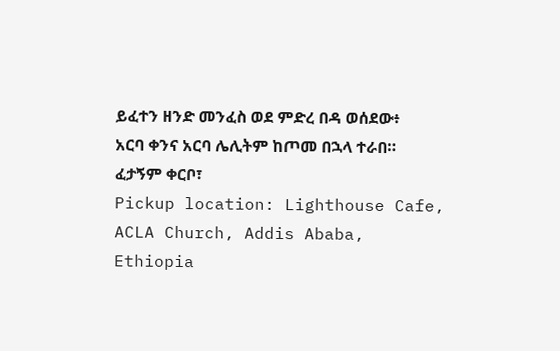ይፈተን ዘንድ መንፈስ ወደ ምድረ በዳ ወሰደው፥ አርባ ቀንና አርባ ሌሊትም ከጦመ በኋላ ተራበ። ፈታኝም ቀርቦ፣
Pickup location: Lighthouse Cafe, ACLA Church, Addis Ababa, Ethiopia